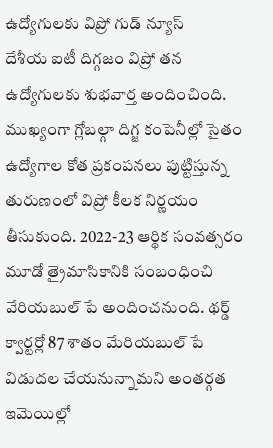ఉద్యోగులకు విప్రో గుడ్ న్యూస్
దేశీయ ఐటీ దిగ్గజం విప్రో తన ఉద్యోగులకు శుభవార్త అందించింది. ముఖ్యంగా గ్లోబల్గా దిగ్జ కంపెనీల్లో సైతం ఉద్యోగాల కోత ప్రకంపనలు పుట్టిస్తున్న తురుణంలో విప్రో కీలక నిర్ణయం తీసుకుంది. 2022-23 ఆర్థిక సంవత్సరం మూడో త్రైమాసికానికి సంబంధించి వేరియబుల్ పే అందించనుంది. థర్డ్ క్వార్టర్లో 87 శాతం మేరియబుల్ పే విడుదల చేయనున్నామని అంతర్గత ఇమెయిల్లో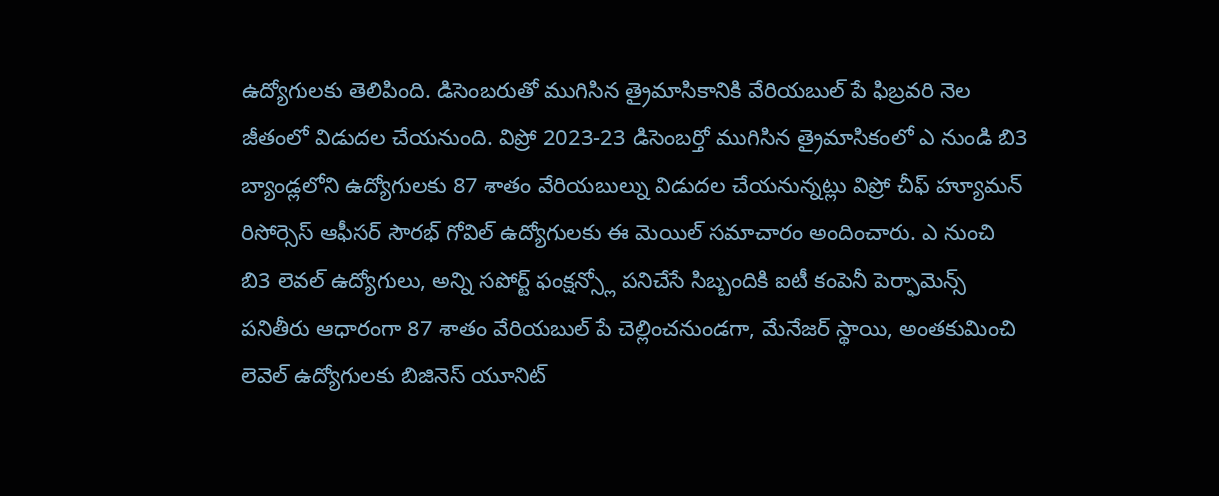ఉద్యోగులకు తెలిపింది. డిసెంబరుతో ముగిసిన త్రైమాసికానికి వేరియబుల్ పే ఫిబ్రవరి నెల జీతంలో విడుదల చేయనుంది. విప్రో 2023-23 డిసెంబర్తో ముగిసిన త్రైమాసికంలో ఎ నుండి బి3 బ్యాండ్లలోని ఉద్యోగులకు 87 శాతం వేరియబుల్ను విడుదల చేయనున్నట్లు విప్రో చీఫ్ హ్యూమన్ రిసోర్సెస్ ఆఫీసర్ సౌరభ్ గోవిల్ ఉద్యోగులకు ఈ మెయిల్ సమాచారం అందించారు. ఎ నుంచి బి3 లెవల్ ఉద్యోగులు, అన్ని సపోర్ట్ ఫంక్షన్స్లో పనిచేసే సిబ్బందికి ఐటీ కంపెనీ పెర్ఫామెన్స్ పనితీరు ఆధారంగా 87 శాతం వేరియబుల్ పే చెల్లించనుండగా, మేనేజర్ స్థాయి, అంతకుమించి లెవెల్ ఉద్యోగులకు బిజినెస్ యూనిట్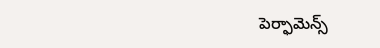పెర్ఫామెన్స్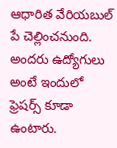ఆధారిత వేరియబుల్ పే చెల్లించనుంది. అందరు ఉద్యోగులు అంటే ఇందులో ఫ్రెషర్స్ కూడా ఉంటారు.